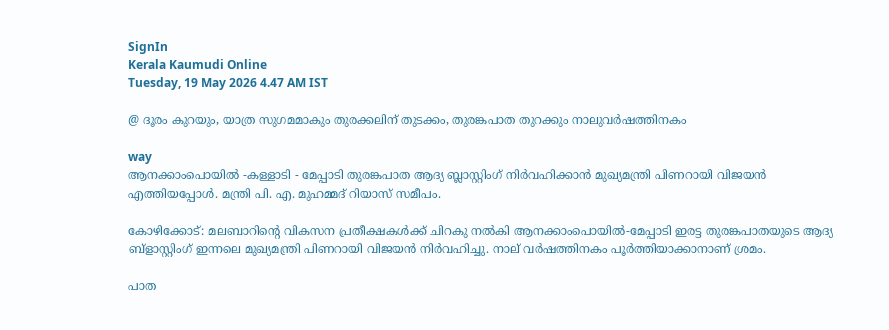SignIn
Kerala Kaumudi Online
Tuesday, 19 May 2026 4.47 AM IST

@ ദൂരം കുറയും, യാത്ര സുഗമമാകും തുരക്കലിന് തുടക്കം, തുരങ്കപാത തുറക്കും നാലുവർഷത്തിനകം

way
ആനക്കാംപൊയിൽ -കള്ളാടി - മേപ്പാടി തുരങ്കപാത ആദ്യ ബ്ലാസ്റ്റിംഗ് നിർവഹിക്കാൻ മുഖ്യമന്ത്രി പിണറായി വിജയൻ എത്തിയപ്പോൾ. മന്ത്രി പി. എ. മുഹമ്മദ് റിയാസ് സമീപം.

കോഴിക്കോട്: മലബാറിന്റെ വികസന പ്രതീക്ഷകൾക്ക് ചിറകു നൽകി ആനക്കാംപൊയിൽ-മേപ്പാടി ഇരട്ട തുരങ്കപാതയുടെ ആദ്യ ബ്ളാസ്റ്റിംഗ് ഇന്നലെ മുഖ്യമന്ത്രി പിണറായി വിജയൻ നിർവഹിച്ചു. നാല് വർഷത്തിനകം പൂർത്തിയാക്കാനാണ് ശ്രമം.

പാത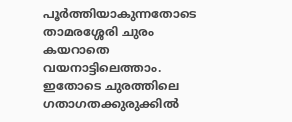പൂർത്തിയാകുന്നതോടെ താമരശ്ശേരി ചുരം കയറാതെ വയനാട്ടിലെത്താം. ഇതോടെ ചുരത്തിലെ ഗതാഗതക്കുരുക്കിൽ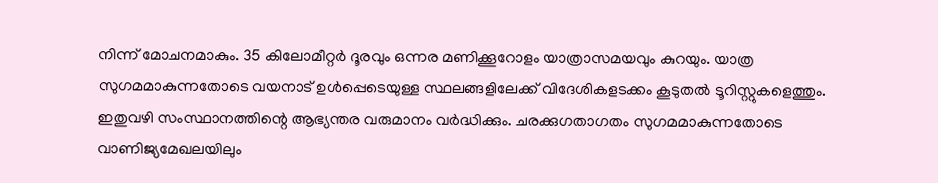നിന്ന് മോചനമാകും. 35 കിലോമീറ്റർ ദൂരവും ഒന്നര മണിക്കൂറോളം യാത്രാസമയവും കുറയും. യാത്ര സുഗമമാകുന്നതോടെ വയനാട് ഉൾപ്പെടെയുള്ള സ്ഥലങ്ങളിലേക്ക് വിദേശികളടക്കം കൂടുതൽ ടൂറിസ്റ്റുകളെത്തും. ഇതുവഴി സംസ്ഥാനത്തിന്റെ ആഭ്യന്തര വരുമാനം വർദ്ധിക്കും. ചരക്കുഗതാഗതം സുഗമമാകുന്നതോടെ വാണിജ്യമേഖലയിലും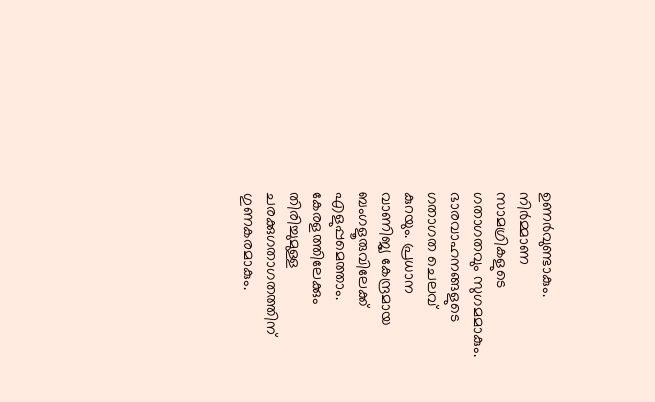ഉണർവുണ്ടാകും. നിർമ്മാണ സാമഗ്രികളുടെ ഗതാഗതവും സുഗമമാകും. ഭാരവാഹനങ്ങളുടെ ഗതാഗത ചെലവ് കുറയും. പ്രധാന വാണിജ്യ കേന്ദ്രമായ ബംഗളൂരുവിലേക്ക് എളുപ്പമെത്താം. കേരളത്തിലേക്കും തിരിച്ചുമുള്ള ചരക്കുഗതാഗതത്തിന് ഗുണകരമാകും.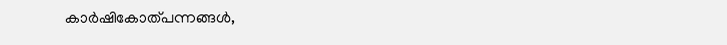കാർഷികോത്പന്നങ്ങൾ,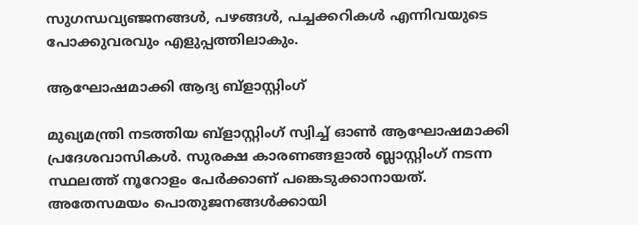സുഗന്ധവ്യഞ്ജനങ്ങൾ, പഴങ്ങൾ, പച്ചക്കറികൾ എന്നിവയുടെ പോക്കുവരവും എളുപ്പത്തിലാകും.

ആഘോഷമാക്കി ആദ്യ ബ്ളാസ്റ്റിംഗ്

മുഖ്യമന്ത്രി നടത്തിയ ബ്ളാസ്റ്റിംഗ് സ്വിച്ച് ഓൺ ആഘോഷമാക്കി പ്രദേശവാസികൾ. സുരക്ഷ കാരണങ്ങളാൽ ബ്ലാസ്റ്റിംഗ് നടന്ന സ്ഥലത്ത് നൂറോളം പേർക്കാണ് പങ്കെടുക്കാനായത്. അതേസമയം പൊതുജനങ്ങൾക്കായി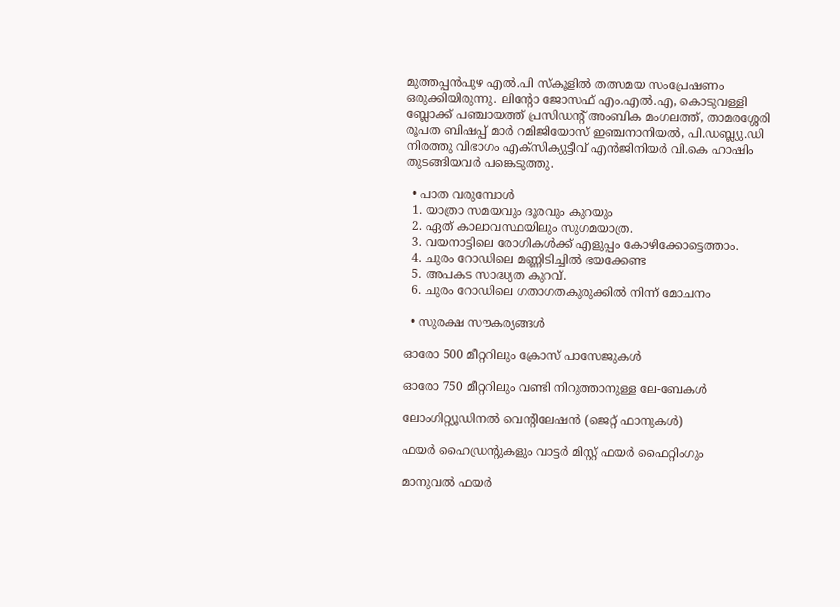മുത്തപ്പൻപുഴ എൽ.പി സ്‌കൂളിൽ തത്സമയ സംപ്രേഷണം ഒരുക്കിയിരുന്നു. ലിന്റോ ജോസഫ് എം.എൽ.എ, കൊടുവള്ളി ബ്ലോക്ക് പഞ്ചായത്ത് പ്രസിഡന്റ് അംബിക മംഗലത്ത്, താമരശ്ശേരി രൂപത ബിഷപ്പ് മാർ റമിജിയോസ് ഇഞ്ചനാനിയൽ, പി.ഡബ്ല്യു.ഡി നിരത്തു വിഭാഗം എക്‌സിക്യുട്ടീവ് എൻജിനിയർ വി.കെ ഹാഷിം തുടങ്ങിയവർ പങ്കെടുത്തു.

  • പാത വരുമ്പോൾ
  1. യാത്രാ സമയവും ദൂരവും കുറയും
  2. ഏത് കാലാവസ്ഥയിലും സുഗമയാത്ര.
  3. വയനാട്ടിലെ രോഗികൾക്ക് എളുപ്പം കോഴിക്കോട്ടെത്താം.
  4. ചുരം റോഡിലെ മണ്ണിടിച്ചിൽ ഭയക്കേണ്ട
  5. അപകട സാദ്ധ്യത കുറവ്.
  6. ചുരം റോഡിലെ ഗതാഗതകുരുക്കിൽ നിന്ന് മോചനം

  • സുരക്ഷ സൗകര്യങ്ങൾ

ഓരോ 500 മീറ്ററിലും ക്രോസ് പാസേജുകൾ

ഓരോ 750 മീറ്ററിലും വണ്ടി നിറുത്താനുള്ള ലേ-ബേകൾ

ലോംഗിറ്റ്യൂഡിനൽ വെന്റിലേഷൻ (ജെറ്റ് ഫാനുകൾ)

ഫയർ ഹൈഡ്രന്റുകളും വാട്ടർ മിസ്റ്റ് ഫയർ ഫൈറ്റിംഗും

മാനുവൽ ഫയർ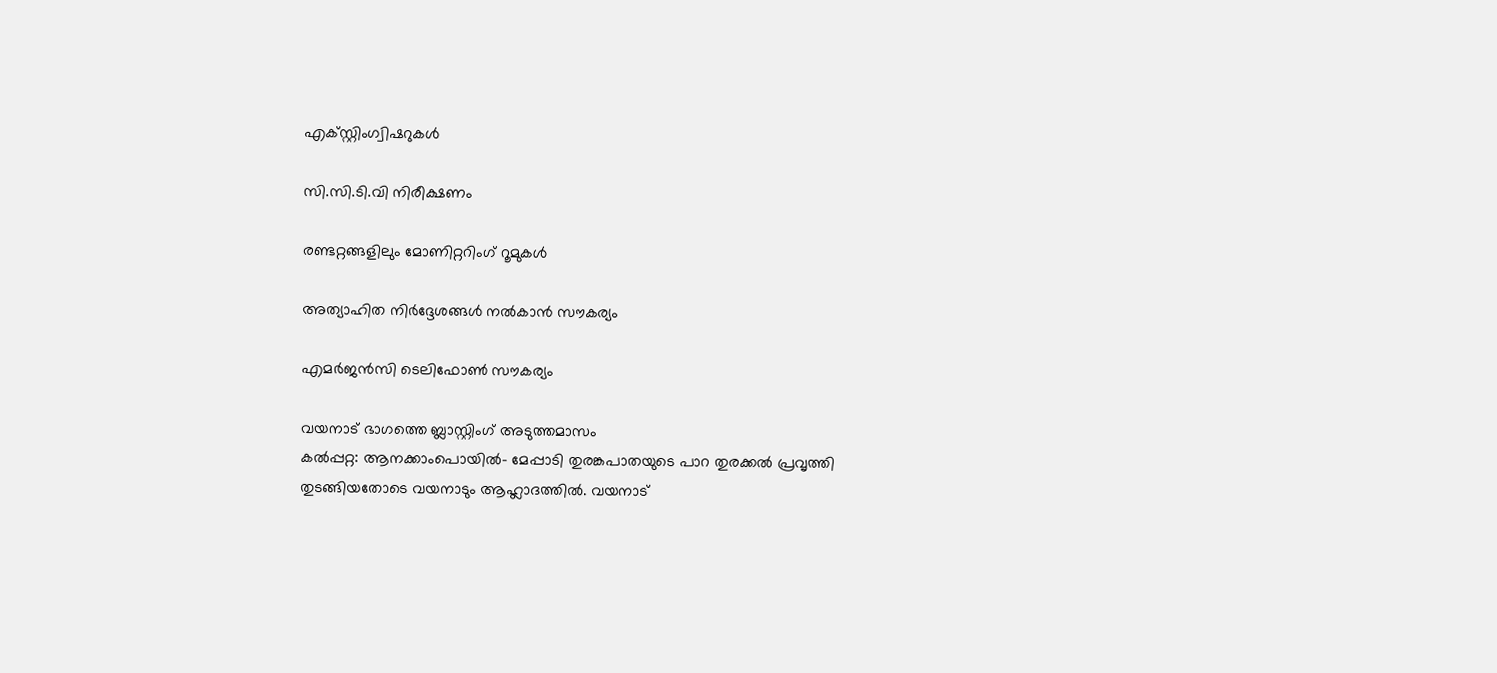എക്സ്റ്റിംഗ്വിഷറുകൾ

സി.സി.ടി.വി നിരീക്ഷണം

രണ്ടറ്റങ്ങളിലും മോണിറ്ററിംഗ് റൂമുകൾ

അത്യാഹിത നിർദ്ദേശങ്ങൾ നൽകാൻ സൗകര്യം

എമർജൻസി ടെലിഫോൺ സൗകര്യം

വയനാട് ഭാഗത്തെ ബ്ലാസ്റ്റിംഗ് അടുത്തമാസം
കൽപ്പറ്റ: ആനക്കാംപൊയിൽ- മേപ്പാടി തുരങ്കപാതയുടെ പാറ തുരക്കൽ പ്രവൃത്തി തുടങ്ങിയതോടെ വയനാടും ആഹ്ലാദത്തിൽ. വയനാട്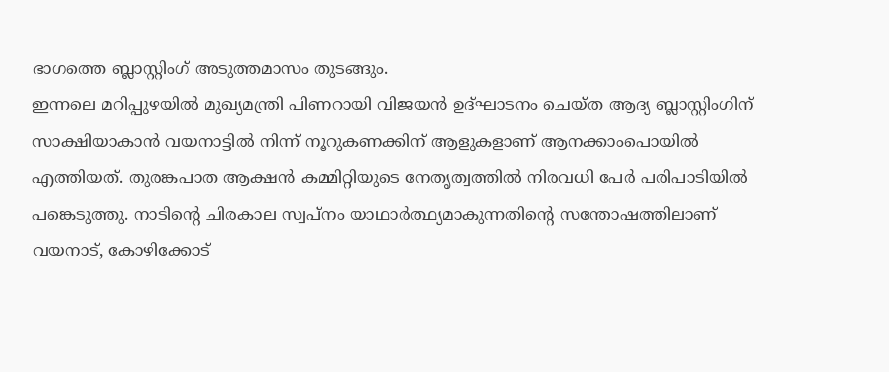ഭാഗത്തെ ബ്ലാസ്റ്റിംഗ് അടുത്തമാസം തുടങ്ങും.
ഇന്നലെ മറിപ്പുഴയിൽ മുഖ്യമന്ത്രി പിണറായി വിജയൻ ഉദ്ഘാടനം ചെയ്ത ആദ്യ ബ്ലാസ്റ്റിംഗിന് സാക്ഷിയാകാൻ വയനാട്ടിൽ നിന്ന് നൂറുകണക്കിന് ആളുകളാണ് ആനക്കാംപൊയിൽ എത്തിയത്. തുരങ്കപാത ആക്ഷൻ കമ്മിറ്റിയുടെ നേതൃത്വത്തിൽ നിരവധി പേർ പരിപാടിയിൽ പങ്കെടുത്തു. നാടിന്റെ ചിരകാല സ്വപ്നം യാഥാർത്ഥ്യമാകുന്നതിന്റെ സന്തോഷത്തിലാണ് വയനാട്‌, കോഴിക്കോട്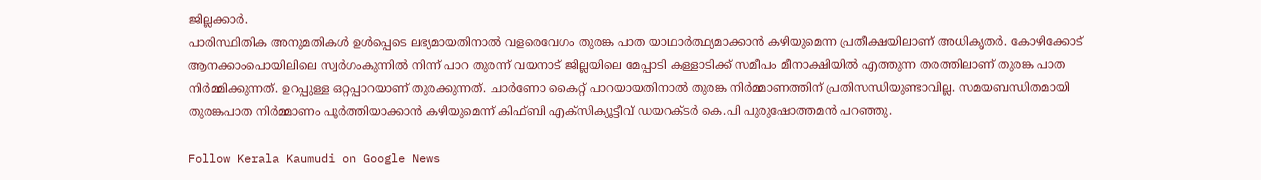ജില്ലക്കാർ.
പാരിസ്ഥിതിക അനുമതികൾ ഉൾപ്പെടെ ലഭ്യമായതിനാൽ വളരെവേഗം തുരങ്ക പാത യാഥാർത്ഥ്യമാക്കാൻ കഴിയുമെന്ന പ്രതീക്ഷയിലാണ് അധികൃതർ. കോഴിക്കോട് ആനക്കാംപൊയിലിലെ സ്വർഗംകുന്നിൽ നിന്ന് പാറ തുരന്ന് വയനാട് ജില്ലയിലെ മേപ്പാടി കള്ളാടിക്ക് സമീപം മീനാക്ഷിയിൽ എത്തുന്ന തരത്തിലാണ് തുരങ്ക പാത നിർമ്മിക്കുന്നത്. ഉറപ്പുള്ള ഒറ്റപ്പാറയാണ് തുരക്കുന്നത്. ചാർണോ കൈറ്റ് പാറയായതിനാൽ തുരങ്ക നിർമ്മാണത്തിന് പ്രതിസന്ധിയുണ്ടാവില്ല. സമയബന്ധിതമായി തുരങ്കപാത നിർമ്മാണം പൂർത്തിയാക്കാൻ കഴിയുമെന്ന് കിഫ്ബി എക്സിക്യൂട്ടീവ് ഡയറക്ടർ കെ.പി പുരുഷോത്തമൻ പറഞ്ഞു.

Follow Kerala Kaumudi on Google News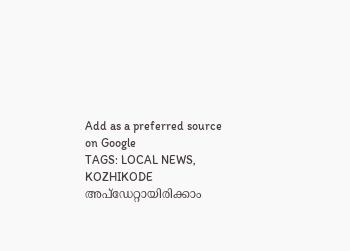Add as a preferred source on Google
TAGS: LOCAL NEWS, KOZHIKODE
അപ്ഡേറ്റായിരിക്കാം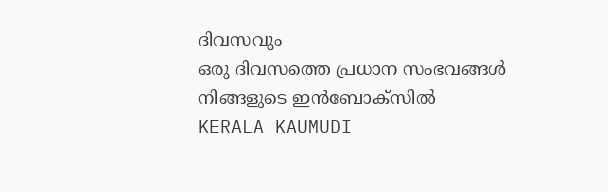ദിവസവും
ഒരു ദിവസത്തെ പ്രധാന സംഭവങ്ങൾ നിങ്ങളുടെ ഇൻബോക്സിൽ
KERALA KAUMUDI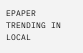EPAPER
TRENDING IN LOCAL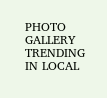PHOTO GALLERY
TRENDING IN LOCAL